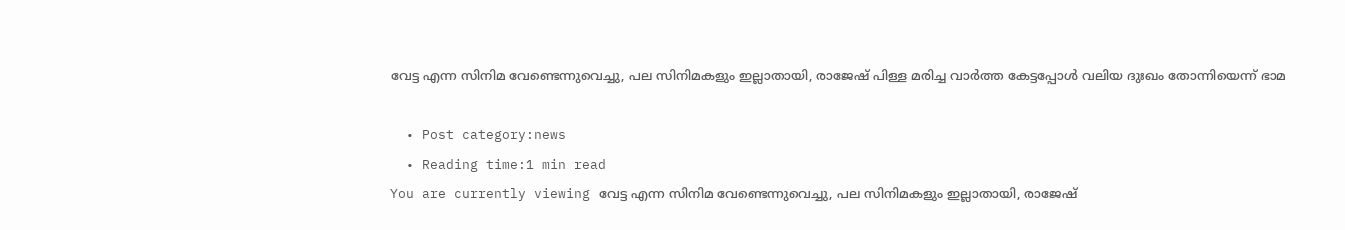വേട്ട എന്ന സിനിമ വേണ്ടെന്നുവെച്ചു, പല സിനിമകളും ഇല്ലാതായി, രാജേഷ് പിള്ള മരിച്ച വാര്‍ത്ത കേട്ടപ്പോള്‍ വലിയ ദുഃഖം തോന്നിയെന്ന് ഭാമ

  • Post category:news
  • Reading time:1 min read
You are currently viewing വേട്ട എന്ന സിനിമ വേണ്ടെന്നുവെച്ചു, പല സിനിമകളും ഇല്ലാതായി, രാജേഷ്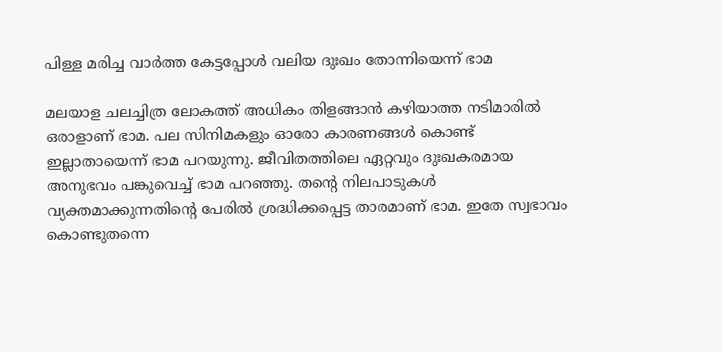പിള്ള മരിച്ച വാര്‍ത്ത കേട്ടപ്പോള്‍ വലിയ ദുഃഖം തോന്നിയെന്ന് ഭാമ

മലയാള ചലച്ചിത്ര ലോകത്ത് അധികം തിളങ്ങാന്‍ കഴിയാത്ത നടിമാരില്‍ ഒരാളാണ് ഭാമ. പല സിനിമകളും ഓരോ കാരണങ്ങള്‍ കൊണ്ട് ഇല്ലാതായെന്ന് ഭാമ പറയുന്നു. ജീവിതത്തിലെ ഏറ്റവും ദുഃഖകരമായ അനുഭവം പങ്കുവെച്ച് ഭാമ പറഞ്ഞു. തന്‍റെ നിലപാടുകള്‍ വ്യക്തമാക്കുന്നതിന്‍റെ പേരില്‍ ശ്രദ്ധിക്കപ്പെട്ട താരമാണ് ഭാമ. ഇതേ സ്വഭാവം കൊണ്ടുതന്നെ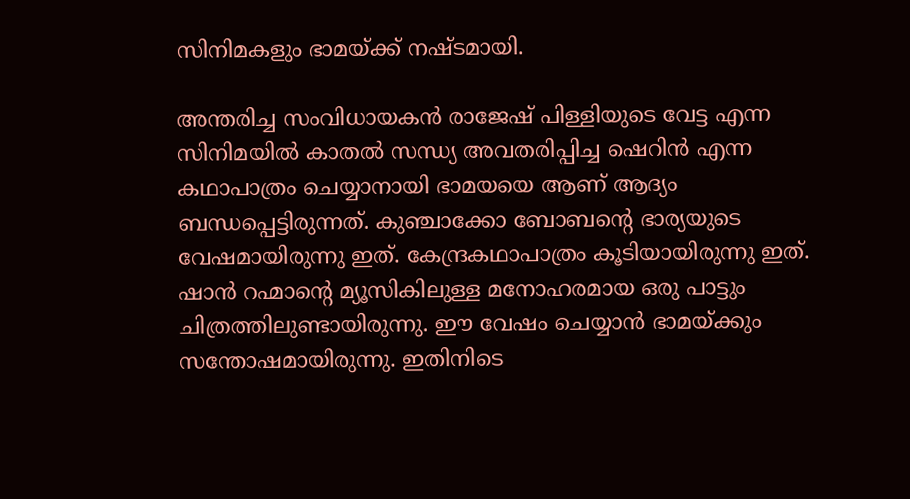സിനിമകളും ഭാമയ്ക്ക് നഷ്ടമായി.

അന്തരിച്ച സംവിധായകന്‍ രാജേഷ് പിള്ളിയുടെ വേട്ട എന്ന സിനിമയില്‍ കാതല്‍ സന്ധ്യ അവതരിപ്പിച്ച ഷെറിന്‍ എന്ന കഥാപാത്രം ചെയ്യാനായി ഭാമയയെ ആണ് ആദ്യം ബന്ധപ്പെട്ടിരുന്നത്. കുഞ്ചാക്കോ ബോബന്‍റെ ഭാര്യയുടെ വേഷമായിരുന്നു ഇത്. കേന്ദ്രകഥാപാത്രം കൂടിയായിരുന്നു ഇത്. ഷാന്‍ റഹ്മാന്‍റെ മ്യൂസികിലുള്ള മനോഹരമായ ഒരു പാട്ടും ചിത്രത്തിലുണ്ടായിരുന്നു. ഈ വേഷം ചെയ്യാന്‍ ഭാമയ്ക്കും സന്തോഷമായിരുന്നു. ഇതിനിടെ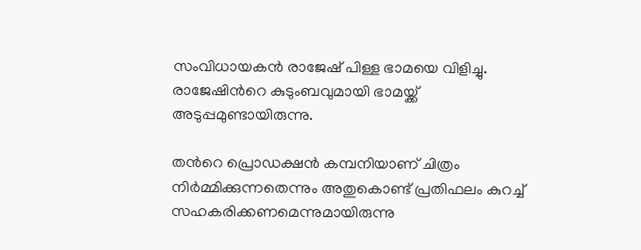സംവിധായകന്‍ രാജേഷ് പിള്ള ഭാമയെ വിളിച്ചു. രാജേഷിന്‍റെ കുടുംബവുമായി ഭാമയ്ക്ക് അടുപ്പമുണ്ടായിരുന്നു.

തന്‍റെ പ്രൊഡക്ഷന്‍ കമ്പനിയാണ് ചിത്രം നിര്‍മ്മിക്കുന്നതെന്നും അതുകൊണ്ട് പ്രതിഫലം കുറച്ച് സഹകരിക്കണമെന്നുമായിരുന്നു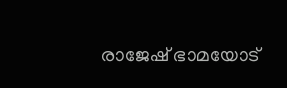രാജേഷ് ഭാമയോട്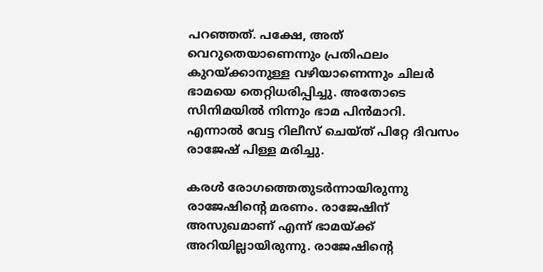പറഞ്ഞത്. പക്ഷേ, അത് വെറുതെയാണെന്നും പ്രതിഫലം കുറയ്ക്കാനുള്ള വഴിയാണെന്നും ചിലര്‍ ഭാമയെ തെറ്റിധരിപ്പിച്ചു. അതോടെ സിനിമയില്‍ നിന്നും ഭാമ പിന്‍മാറി.
എന്നാല്‍ വേട്ട റിലീസ് ചെയ്ത് പിറ്റേ ദിവസം രാജേഷ് പിള്ള മരിച്ചു.

കരള്‍ രോഗത്തെതുടര്‍ന്നായിരുന്നു രാജേഷിന്‍റെ മരണം. രാജേഷിന് അസുഖമാണ് എന്ന് ഭാമയ്ക്ക് അറിയില്ലായിരുന്നു. രാജേഷിന്‍റെ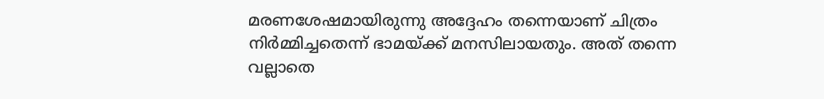മരണശേഷമായിരുന്നു അദ്ദേഹം തന്നെയാണ് ചിത്രം നിര്‍മ്മിച്ചതെന്ന് ഭാമയ്ക്ക് മനസിലായതും. അത് തന്നെ വല്ലാതെ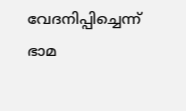വേദനിപ്പിച്ചെന്ന് ഭാമ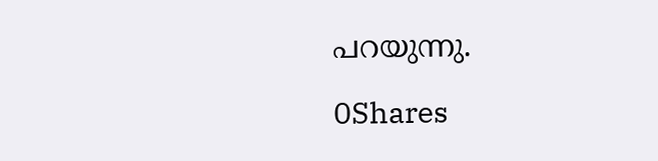പറയുന്നു.

0Shares